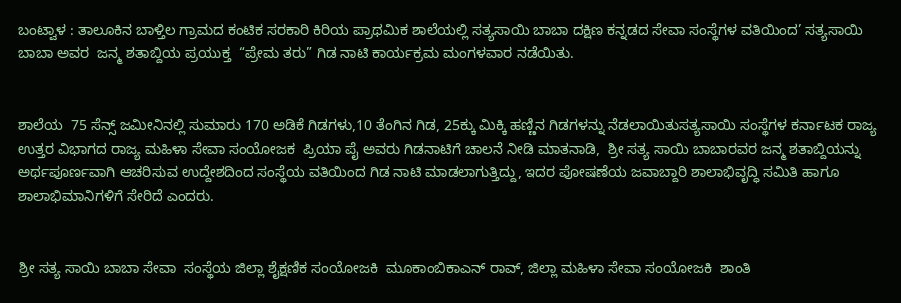ಬಂಟ್ವಾಳ : ತಾಲೂಕಿನ ಬಾಳ್ತಿಲ ಗ್ರಾಮದ ಕಂಟಿಕ ಸರಕಾರಿ ಕಿರಿಯ ಪ್ರಾಥಮಿಕ ಶಾಲೆಯಲ್ಲಿ ಸತ್ಯಸಾಯಿ ಬಾಬಾ ದಕ್ಷಿಣ ಕನ್ನಡದ ಸೇವಾ ಸಂಸ್ಥೆಗಳ ವತಿಯಿಂದ’ ಸತ್ಯಸಾಯಿ ಬಾಬಾ ಅವರ  ಜನ್ಮ ಶತಾಬ್ದಿಯ ಪ್ರಯುಕ್ತ  “ಪ್ರೇಮ ತರು” ಗಿಡ ನಾಟಿ ಕಾರ್ಯಕ್ರಮ ಮಂಗಳವಾರ ನಡೆಯಿತು.


ಶಾಲೆಯ  75 ಸೆನ್ಸ್ ಜಮೀನಿನಲ್ಲಿ ಸುಮಾರು 170 ಅಡಿಕೆ ಗಿಡಗಳು,10 ತೆಂಗಿನ ಗಿಡ, 25ಕ್ಕು ಮಿಕ್ಕಿ ಹಣ್ಣಿನ ಗಿಡಗಳನ್ನು ನೆಡಲಾಯಿತುಸತ್ಯಸಾಯಿ ಸಂಸ್ಥೆಗಳ ಕರ್ನಾಟಕ ರಾಜ್ಯ ಉತ್ತರ ವಿಭಾಗದ ರಾಜ್ಯ ಮಹಿಳಾ ಸೇವಾ ಸಂಯೋಜಕ  ಪ್ರಿಯಾ ಪೈ ಅವರು ಗಿಡನಾಟಿಗೆ ಚಾಲನೆ ನೀಡಿ ಮಾತನಾಡಿ,  ಶ್ರೀ ಸತ್ಯ ಸಾಯಿ ಬಾಬಾರವರ ಜನ್ಮ ಶತಾಬ್ದಿಯನ್ನು ಅರ್ಥಪೂರ್ಣವಾಗಿ ಆಚರಿಸುವ ಉದ್ದೇಶದಿಂದ ಸಂಸ್ಥೆಯ ವತಿಯಿಂದ ಗಿಡ ನಾಟಿ ಮಾಡಲಾಗುತ್ತಿದ್ದು, ಇದರ ಪೋಷಣೆಯ ಜವಾಬ್ದಾರಿ ಶಾಲಾಭಿವೃದ್ಧಿ ಸಮಿತಿ ಹಾಗೂ  ಶಾಲಾಭಿಮಾನಿಗಳಿಗೆ ಸೇರಿದೆ ಎಂದರು.


ಶ್ರೀ ಸತ್ಯ ಸಾಯಿ ಬಾಬಾ ಸೇವಾ  ಸಂಸ್ಥೆಯ ಜಿಲ್ಲಾ ಶೈಕ್ಷಣಿಕ ಸಂಯೋಜಕಿ  ಮೂಕಾಂಬಿಕಾಎನ್ ರಾವ್, ಜಿಲ್ಲಾ ಮಹಿಳಾ ಸೇವಾ ಸಂಯೋಜಕಿ  ಶಾಂತಿ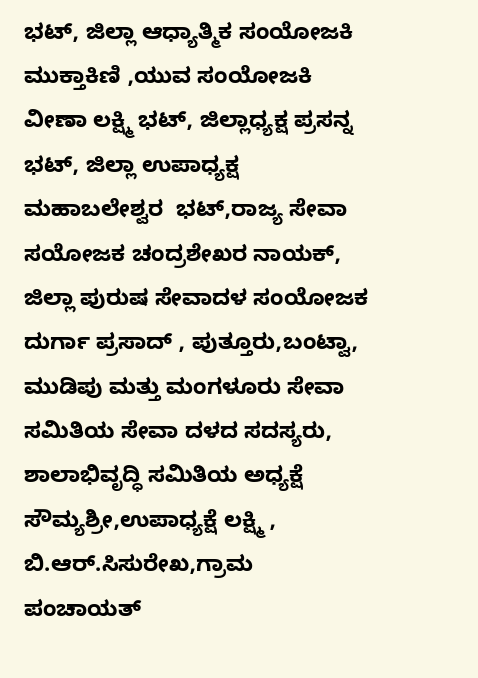ಭಟ್, ಜಿಲ್ಲಾ ಆಧ್ಯಾತ್ಮಿಕ ಸಂಯೋಜಕಿ  ಮುಕ್ತಾಕಿಣಿ ,ಯುವ ಸಂಯೋಜಕಿ  ವೀಣಾ ಲಕ್ಷ್ಮಿ ಭಟ್, ಜಿಲ್ಲಾಧ್ಯಕ್ಷ ಪ್ರಸನ್ನ ಭಟ್, ಜಿಲ್ಲಾ ಉಪಾಧ್ಯಕ್ಷ ಮಹಾಬಲೇಶ್ವರ  ಭಟ್,ರಾಜ್ಯ ಸೇವಾ ಸಯೋಜಕ ಚಂದ್ರಶೇಖರ ನಾಯಕ್, ಜಿಲ್ಲಾ ಪುರುಷ ಸೇವಾದಳ ಸಂಯೋಜಕ ದುರ್ಗಾ ಪ್ರಸಾದ್ , ಪುತ್ತೂರು,ಬಂಟ್ವಾ, ಮುಡಿಪು ಮತ್ತು ಮಂಗಳೂರು ಸೇವಾ ಸಮಿತಿಯ ಸೇವಾ ದಳದ ಸದಸ್ಯರು, ಶಾಲಾಭಿವೃದ್ಧಿ ಸಮಿತಿಯ ಅಧ್ಯಕ್ಷೆ ಸೌಮ್ಯಶ್ರೀ,ಉಪಾಧ್ಯಕ್ಷೆ ಲಕ್ಷ್ಮಿ , ಬಿ.ಆರ್.ಸಿಸುರೇಖ,ಗ್ರಾಮ ಪಂಚಾಯತ್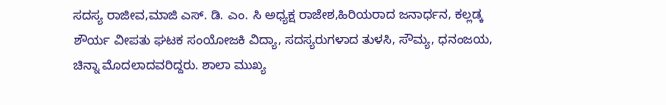ಸದಸ್ಯ ರಾಜೀವ,ಮಾಜಿ ಎಸ್. ಡಿ. ಎಂ. ಸಿ ಅಧ್ಯಕ್ಷ ರಾಜೇಶ,ಹಿರಿಯರಾದ ಜನಾರ್ಧನ, ಕಲ್ಲಡ್ಕ ಶೌರ್ಯ ವೀಪತು ಘಟಕ ಸಂಯೋಜಕಿ ವಿದ್ಯಾ, ಸದಸ್ಯರುಗಳಾದ ತುಳಸಿ, ಸೌಮ್ಯ, ಧನಂಜಯ, ಚಿನ್ನಾ ಮೊದಲಾದವರಿದ್ದರು. ಶಾಲಾ ಮುಖ್ಯ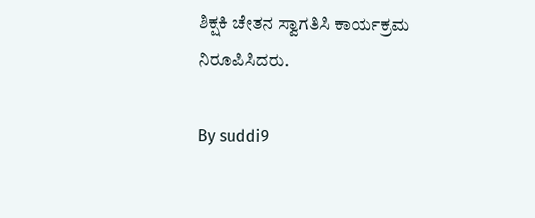ಶಿಕ್ಷಕಿ ಚೇತನ ಸ್ವಾಗತಿಸಿ ಕಾರ್ಯಕ್ರಮ ನಿರೂಪಿಸಿದರು.

By suddi9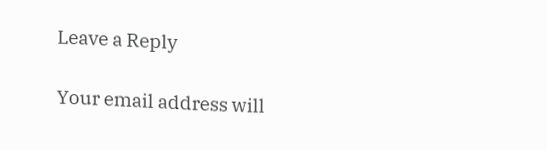Leave a Reply

Your email address will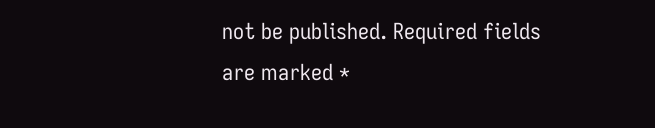not be published. Required fields are marked *